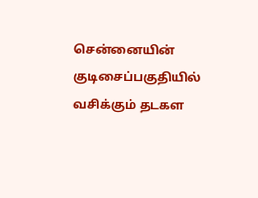சென்னையின் குடிசைப்பகுதியில் வசிக்கும் தடகள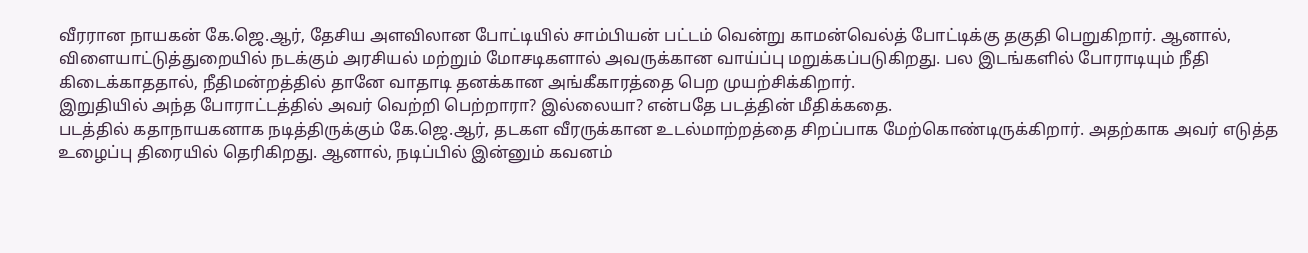வீரரான நாயகன் கே.ஜெ.ஆர், தேசிய அளவிலான போட்டியில் சாம்பியன் பட்டம் வென்று காமன்வெல்த் போட்டிக்கு தகுதி பெறுகிறார். ஆனால், விளையாட்டுத்துறையில் நடக்கும் அரசியல் மற்றும் மோசடிகளால் அவருக்கான வாய்ப்பு மறுக்கப்படுகிறது. பல இடங்களில் போராடியும் நீதி கிடைக்காததால், நீதிமன்றத்தில் தானே வாதாடி தனக்கான அங்கீகாரத்தை பெற முயற்சிக்கிறார்.
இறுதியில் அந்த போராட்டத்தில் அவர் வெற்றி பெற்றாரா? இல்லையா? என்பதே படத்தின் மீதிக்கதை.
படத்தில் கதாநாயகனாக நடித்திருக்கும் கே.ஜெ.ஆர், தடகள வீரருக்கான உடல்மாற்றத்தை சிறப்பாக மேற்கொண்டிருக்கிறார். அதற்காக அவர் எடுத்த உழைப்பு திரையில் தெரிகிறது. ஆனால், நடிப்பில் இன்னும் கவனம்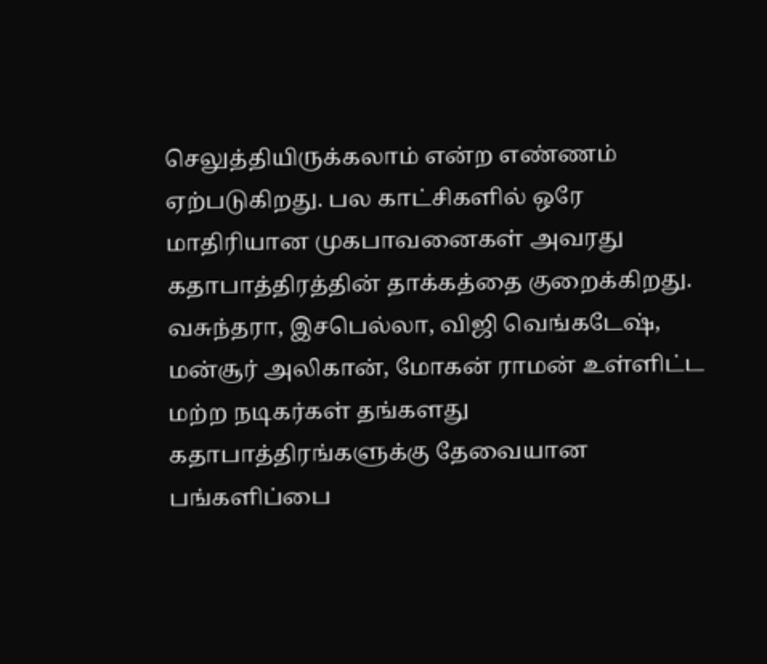செலுத்தியிருக்கலாம் என்ற எண்ணம் ஏற்படுகிறது. பல காட்சிகளில் ஒரே மாதிரியான முகபாவனைகள் அவரது கதாபாத்திரத்தின் தாக்கத்தை குறைக்கிறது.
வசுந்தரா, இசபெல்லா, விஜி வெங்கடேஷ், மன்சூர் அலிகான், மோகன் ராமன் உள்ளிட்ட மற்ற நடிகர்கள் தங்களது கதாபாத்திரங்களுக்கு தேவையான பங்களிப்பை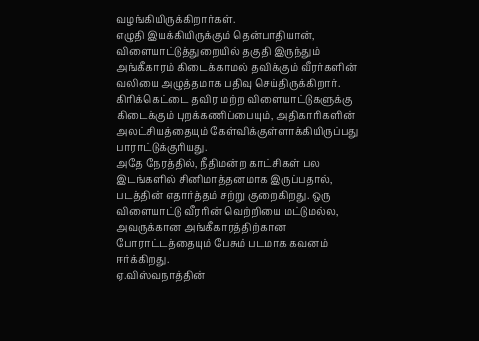வழங்கியிருக்கிறார்கள்.
எழுதி இயக்கியிருக்கும் தென்பாதியான், விளையாட்டுத்துறையில் தகுதி இருந்தும் அங்கீகாரம் கிடைக்காமல் தவிக்கும் வீரர்களின் வலியை அழுத்தமாக பதிவு செய்திருக்கிறார்.
கிரிக்கெட்டை தவிர மற்ற விளையாட்டுகளுக்கு கிடைக்கும் புறக்கணிப்பையும், அதிகாரிகளின் அலட்சியத்தையும் கேள்விக்குள்ளாக்கியிருப்பது பாராட்டுக்குரியது.
அதே நேரத்தில், நீதிமன்ற காட்சிகள் பல இடங்களில் சினிமாத்தனமாக இருப்பதால், படத்தின் எதார்த்தம் சற்று குறைகிறது. ஒரு விளையாட்டு வீரரின் வெற்றியை மட்டுமல்ல, அவருக்கான அங்கீகாரத்திற்கான போராட்டத்தையும் பேசும் படமாக கவனம் ஈர்க்கிறது.
ஏ.விஸ்வநாத்தின்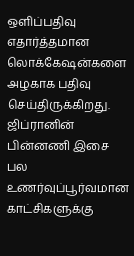ஒளிப்பதிவு எதார்த்தமான லொக்கேஷன்களை அழகாக பதிவு செய்திருக்கிறது.
ஜிப்ரானின் பின்னணி இசை பல உணர்வுப்பூர்வமான காட்சிகளுக்கு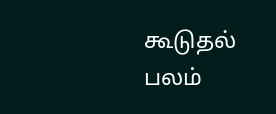கூடுதல் பலம்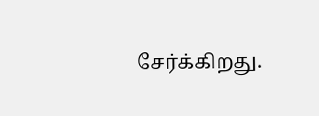சேர்க்கிறது.